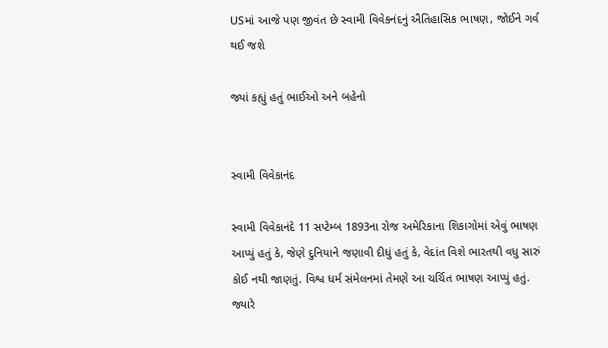USમાં આજે પણ જીવંત છે સ્વામી વિવેકનંદનું ઐતિહાસિક ભાષણ, જોઈને ગર્વ થઈ જશે

જ્યાં કહ્યું હતું ભાઈઓ અને બહેનો


સ્વામી વિવેકાનંદ

સ્વામી વિવેકાનંદે 11 સપ્ટેમ્બ 1893ના રોજ અમેરિકાના શિકાગોમાં એવું ભાષણ આપ્યું હતું કે, જેણે દુનિયાને જણાવી દીધું હતું કે, વેદાંત વિશે ભારતથી વધુ સારું કોઈ નથી જાણતું. વિશ્વ ધર્મ સંમેલનમાં તેમણે આ ચર્ચિત ભાષણ આપ્યું હતું. જ્યારે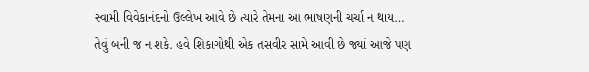સ્વામી વિવેકાનંદનો ઉલ્લેખ આવે છે ત્યારે તેમના આ ભાષણની ચર્ચા ન થાય… તેવું બની જ ન શકે. હવે શિકાગોથી એક તસવીર સામે આવી છે જ્યાં આજે પણ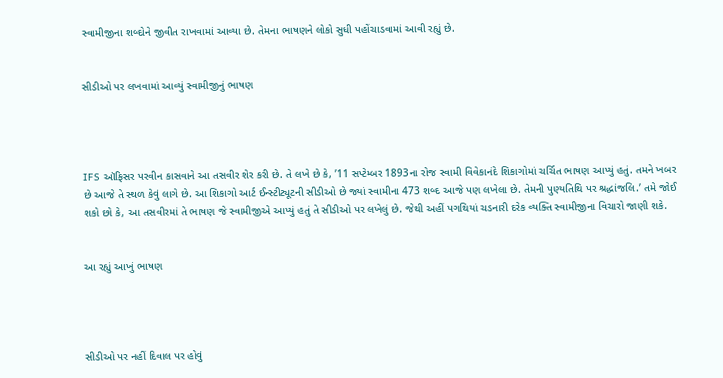સ્વામીજીના શબ્દોને જીવીત રાખવામાં આવ્યા છે. તેમના ભાષણને લોકો સુધી પહોંચાડવામાં આવી રહ્યું છે.


સીડીઓ પર લખવામાં આવ્યું સ્વામીજીનું ભાષણ




IFS ઑફિસર પરવીન કાસવાને આ તસવીર શેર કરી છે. તે લખે છે કે, ’11 સપ્ટેમ્બર 1893ના રોજ સ્વામી વિવેકાનંદે શિકાગોમાં ચર્ચિત ભાષણ આપ્યું હતું. તમને ખબર છે આજે તે સ્થળ કેવું લાગે છે. આ શિકાગો આર્ટ ઈન્સ્ટીટ્યૂટની સીડીઓ છે જ્યાં સ્વામીના 473 શબ્દ આજે પણ લખેલા છે. તેમની પુણ્યતિથિ પર શ્રદ્ધાંજલિ.’ તમે જોઈ શકો છો કે, આ તસવીરમાં તે ભાષણ જે સ્વામીજીએ આપ્યું હતું તે સીડીઓ પર લખેલું છે. જેથી અહીં પગથિયાં ચડનારી દરેક વ્યક્તિ સ્વામીજીના વિચારો જાણી શકે.


આ રહ્યું આખું ભાષણ




સીડીઓ પર નહીં દિવાલ પર હોવું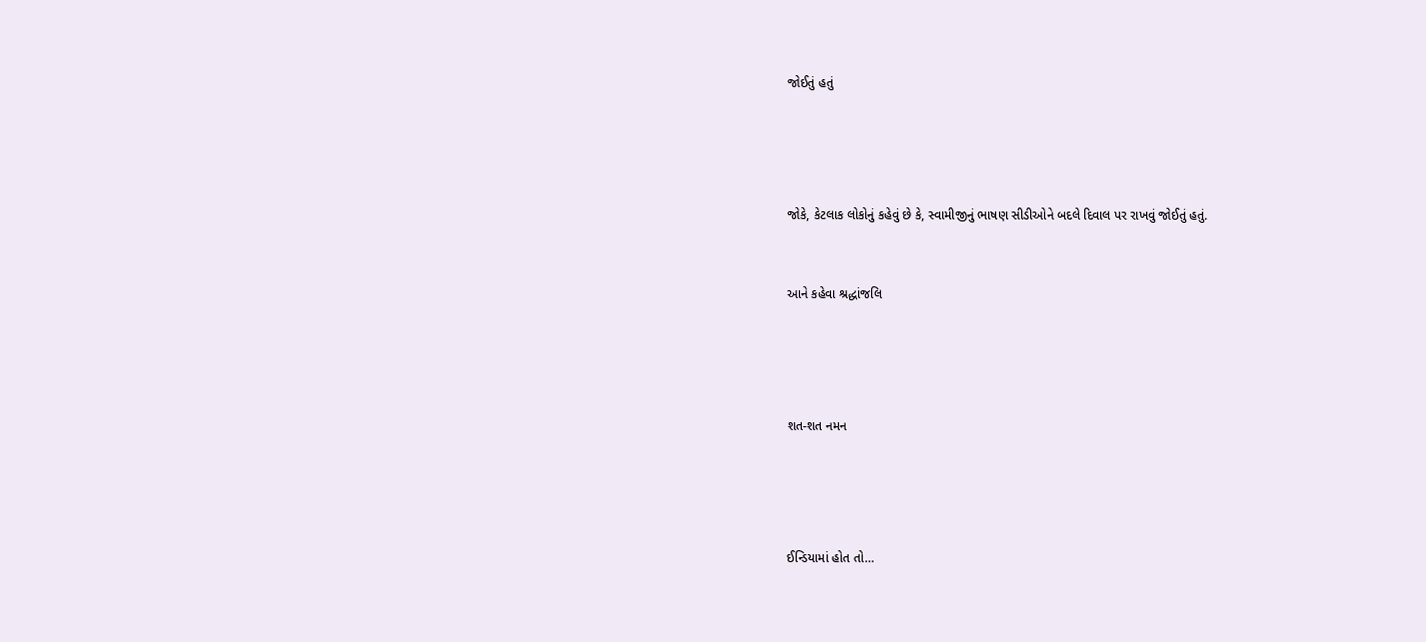જોઈતું હતું




જોકે, કેટલાક લોકોનું કહેવું છે કે, સ્વામીજીનું ભાષણ સીડીઓને બદલે દિવાલ પર રાખવું જોઈતું હતું.


આને કહેવા શ્રદ્ધાંજલિ




શત-શત નમન




ઈન્ડિયામાં હોત તો…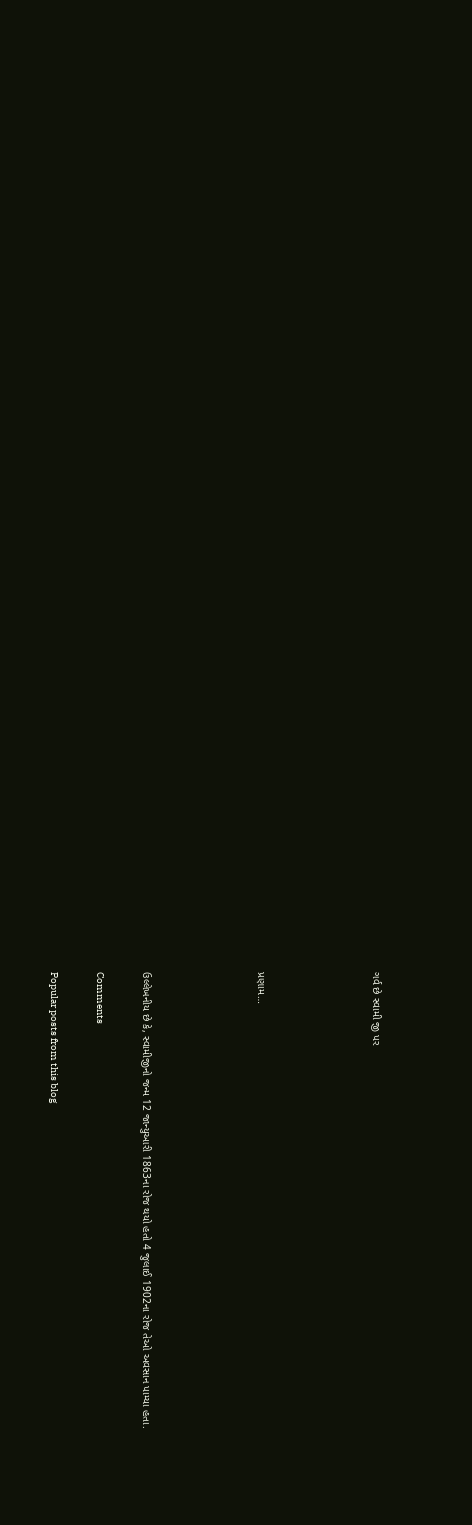ગર્વ છે સ્વામી જી પર




પ્રણામ…




ઉલ્લેખનીય છે કે, સ્વામીજીનો જન્મ 12 જાન્યુઆરી 1863ના રોજ થયો હતો 4 જુલાઈ 1902ના રોજ તેઓ અવસાન પામ્યા હતા.

Comments

Popular posts from this blog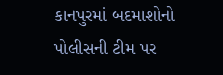કાનપુરમાં બદમાશોનો પોલીસની ટીમ પર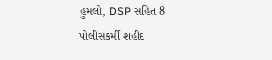હુમલો, DSP સહિત 8 પોલીસકર્મી શહીદ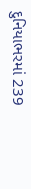દુનિયાભરમાં 239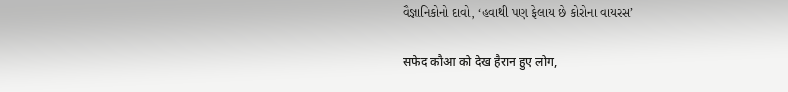વૈજ્ઞાનિકોનો દાવો, ‘હવાથી પણ ફેલાય છે કોરોના વાયરસ’

सफेद कौआ को देख हैरान हुए लोग,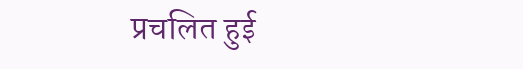प्रचलित हुई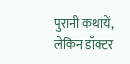पुरानी कथायें, लेकिन डॉक्टर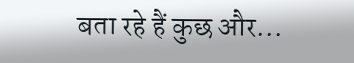बता रहे हैं कुछ और...